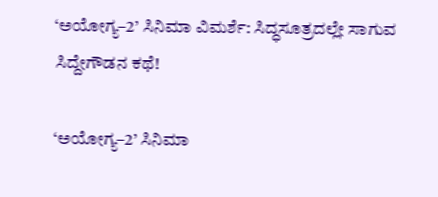‘ಅಯೋಗ್ಯ–2’ ಸಿನಿಮಾ ವಿಮರ್ಶೆ: ಸಿದ್ಧಸೂತ್ರದಲ್ಲೇ ಸಾಗುವ ಸಿದ್ದೇಗೌಡನ ಕಥೆ!

‘ಅಯೋಗ್ಯ–2’ ಸಿನಿಮಾ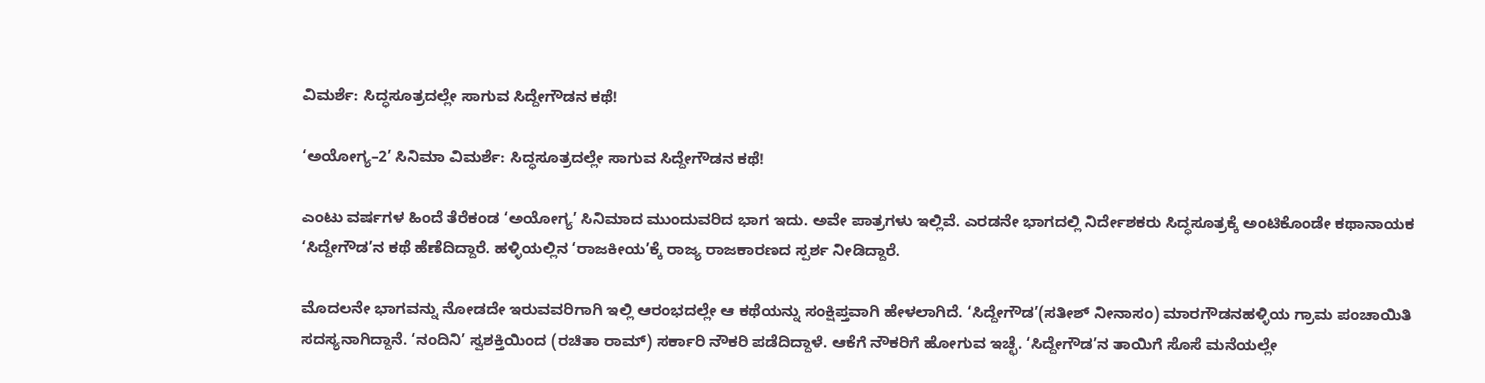ವಿಮರ್ಶೆ: ಸಿದ್ಧಸೂತ್ರದಲ್ಲೇ ಸಾಗುವ ಸಿದ್ದೇಗೌಡನ ಕಥೆ!

‘ಅಯೋಗ್ಯ–2’ ಸಿನಿಮಾ ವಿಮರ್ಶೆ: ಸಿದ್ಧಸೂತ್ರದಲ್ಲೇ ಸಾಗುವ ಸಿದ್ದೇಗೌಡನ ಕಥೆ!

ಎಂಟು ವರ್ಷಗಳ ಹಿಂದೆ ತೆರೆಕಂಡ ‘ಅಯೋಗ್ಯ’ ಸಿನಿಮಾದ ಮುಂದುವರಿದ ಭಾಗ ಇದು. ಅವೇ ಪಾತ್ರಗಳು ಇಲ್ಲಿವೆ. ಎರಡನೇ ಭಾಗದಲ್ಲಿ ನಿರ್ದೇಶಕರು ಸಿದ್ಧಸೂತ್ರಕ್ಕೆ ಅಂಟಿಕೊಂಡೇ ಕಥಾನಾಯಕ ‘ಸಿದ್ದೇಗೌಡ’ನ ಕಥೆ ಹೆಣೆದಿದ್ದಾರೆ. ಹಳ್ಳಿಯಲ್ಲಿನ ‘ರಾಜಕೀಯ’ಕ್ಕೆ ರಾಜ್ಯ ರಾಜಕಾರಣದ ಸ್ಪರ್ಶ ನೀಡಿದ್ದಾರೆ.

ಮೊದಲನೇ ಭಾಗವನ್ನು ನೋಡದೇ ಇರುವವರಿಗಾಗಿ ಇಲ್ಲಿ ಆರಂಭದಲ್ಲೇ ಆ ಕಥೆಯನ್ನು ಸಂಕ್ಷಿಪ್ತವಾಗಿ ಹೇಳಲಾಗಿದೆ. ‘ಸಿದ್ದೇಗೌಡ’(ಸತೀಶ್‌ ನೀನಾಸಂ) ಮಾರಗೌಡನಹಳ್ಳಿಯ ಗ್ರಾಮ ಪಂಚಾಯಿತಿ ಸದಸ್ಯನಾಗಿದ್ದಾನೆ. ‘ನಂದಿನಿ’ ಸ್ವಶಕ್ತಿಯಿಂದ (ರಚಿತಾ ರಾಮ್‌) ಸರ್ಕಾರಿ ನೌಕರಿ ಪಡೆದಿದ್ದಾಳೆ. ಆಕೆಗೆ ನೌಕರಿಗೆ ಹೋಗುವ ಇಚ್ಛೆ. ‘ಸಿದ್ದೇಗೌಡ’ನ ತಾಯಿಗೆ ಸೊಸೆ ಮನೆಯಲ್ಲೇ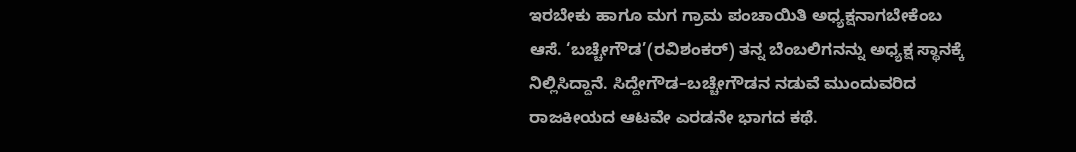ಇರಬೇಕು ಹಾಗೂ ಮಗ ಗ್ರಾಮ ಪಂಚಾಯಿತಿ ಅಧ್ಯಕ್ಷನಾಗಬೇಕೆಂಬ ಆಸೆ. ‘ಬಚ್ಚೇಗೌಡ’(ರವಿಶಂಕರ್‌) ತನ್ನ ಬೆಂಬಲಿಗನನ್ನು ಅಧ್ಯಕ್ಷ ಸ್ಥಾನಕ್ಕೆ ನಿಲ್ಲಿಸಿದ್ದಾನೆ. ಸಿದ್ದೇಗೌಡ–ಬಚ್ಚೇಗೌಡನ ನಡುವೆ ಮುಂದುವರಿದ ರಾಜಕೀಯದ ಆಟವೇ ಎರಡನೇ ಭಾಗದ ಕಥೆ.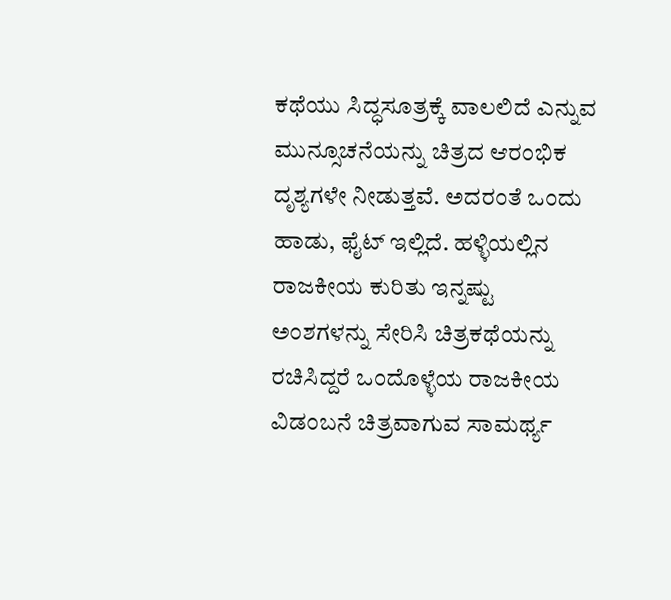ಕಥೆಯು ಸಿದ್ಧಸೂತ್ರಕ್ಕೆ ವಾಲಲಿದೆ ಎನ್ನುವ ಮುನ್ಸೂಚನೆಯನ್ನು ಚಿತ್ರದ ಆರಂಭಿಕ ದೃಶ್ಯಗಳೇ ನೀಡುತ್ತವೆ. ಅದರಂತೆ ಒಂದು ಹಾಡು, ಫೈಟ್‌ ಇಲ್ಲಿದೆ. ಹಳ್ಳಿಯಲ್ಲಿನ ರಾಜಕೀಯ ಕುರಿತು ಇನ್ನಷ್ಟು ಅಂಶಗಳನ್ನು ಸೇರಿಸಿ ಚಿತ್ರಕಥೆಯನ್ನು ರಚಿಸಿದ್ದರೆ ಒಂದೊಳ್ಳೆಯ ರಾಜಕೀಯ ವಿಡಂಬನೆ ಚಿತ್ರವಾಗುವ ಸಾಮರ್ಥ್ಯ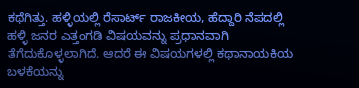ಕಥೆಗಿತ್ತು. ಹಳ್ಳಿಯಲ್ಲಿ ರೆಸಾರ್ಟ್‌ ರಾಜಕೀಯ, ಹೆದ್ದಾರಿ ನೆಪದಲ್ಲಿ ಹಳ್ಳಿ ಜನರ ಎತ್ತಂಗಡಿ ವಿಷಯವನ್ನು ಪ್ರಧಾನವಾಗಿ ತೆಗೆದುಕೊಳ್ಳಲಾಗಿದೆ. ಆದರೆ ಈ ವಿಷಯಗಳಲ್ಲಿ ಕಥಾನಾಯಕಿಯ ಬಳಕೆಯನ್ನು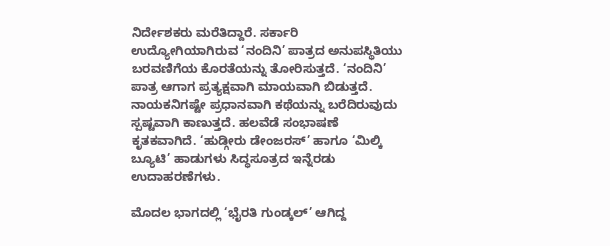ನಿರ್ದೇಶಕರು ಮರೆತಿದ್ದಾರೆ. ಸರ್ಕಾರಿ ಉದ್ಯೋಗಿಯಾಗಿರುವ ‘ನಂದಿನಿ’ ಪಾತ್ರದ ಅನುಪಸ್ಥಿತಿಯು ಬರವಣಿಗೆಯ ಕೊರತೆಯನ್ನು ತೋರಿಸುತ್ತದೆ. ‘ನಂದಿನಿ’ ಪಾತ್ರ ಆಗಾಗ ಪ್ರತ್ಯಕ್ಷವಾಗಿ ಮಾಯವಾಗಿ ಬಿಡುತ್ತದೆ. ನಾಯಕನಿಗಷ್ಟೇ ಪ್ರಧಾನವಾಗಿ ಕಥೆಯನ್ನು ಬರೆದಿರುವುದು ಸ್ಪಷ್ಟವಾಗಿ ಕಾಣುತ್ತದೆ. ಹಲವೆಡೆ ಸಂಭಾಷಣೆ ಕೃತಕವಾಗಿದೆ. ‘ಹುಡ್ಗೀರು ಡೇಂಜರಸ್‌’ ಹಾಗೂ ‘ಮಿಲ್ಕಿ ಬ್ಯೂಟಿ’ ಹಾಡುಗಳು ಸಿದ್ಧಸೂತ್ರದ ಇನ್ನೆರಡು ಉದಾಹರಣೆಗಳು.

ಮೊದಲ ಭಾಗದಲ್ಲಿ ‘ಭೈರತಿ ಗುಂಡ್ಕಲ್‌’ ಆಗಿದ್ದ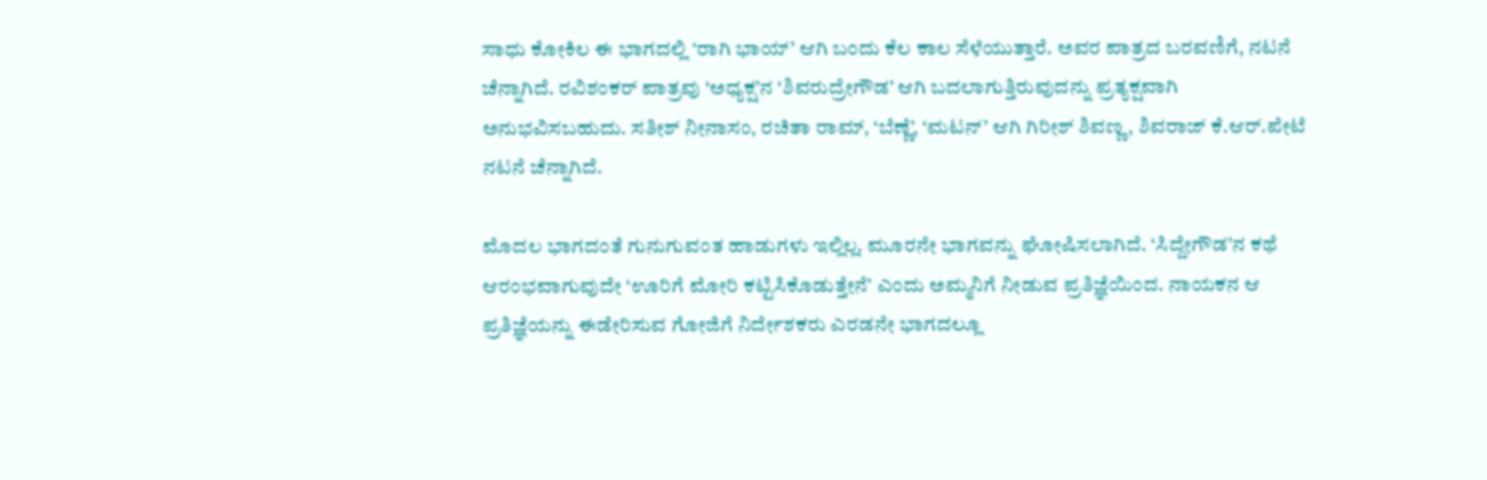ಸಾಧು ಕೋಕಿಲ ಈ ಭಾಗದಲ್ಲಿ ‘ರಾಗಿ ಭಾಯ್‌’ ಆಗಿ ಬಂದು ಕೆಲ ಕಾಲ ಸೆಳೆಯುತ್ತಾರೆ. ಅವರ ಪಾತ್ರದ ಬರವಣಿಗೆ, ನಟನೆ ಚೆನ್ನಾಗಿದೆ. ರವಿಶಂಕರ್‌ ಪಾತ್ರವು ‘ಅಧ್ಯಕ್ಷ’ನ ‘ಶಿವರುದ್ರೇಗೌಡ’ ಆಗಿ ಬದಲಾಗುತ್ತಿರುವುದನ್ನು ಪ್ರತ್ಯಕ್ಷವಾಗಿ ಅನುಭವಿಸಬಹುದು. ಸತೀಶ್‌ ನೀನಾಸಂ, ರಚಿತಾ ರಾಮ್‌, ‘ಬೆಣ್ಣೆ’, ‘ಮಟನ್‌’ ಆಗಿ ಗಿರೀಶ್‌ ಶಿವಣ್ಣ, ಶಿವರಾಜ್‌ ಕೆ.ಆರ್‌.ಪೇಟೆ ನಟನೆ ಚೆನ್ನಾಗಿದೆ.

ಮೊದಲ ಭಾಗದಂತೆ ಗುನುಗುವಂತ ಹಾಡುಗಳು ಇಲ್ಲಿಲ್ಲ. ಮೂರನೇ ಭಾಗವನ್ನು ಘೋಷಿಸಲಾಗಿದೆ. ‘ಸಿದ್ದೇಗೌಡ’ನ ಕಥೆ ಆರಂಭವಾಗುವುದೇ ‘ಊರಿಗೆ ಮೋರಿ ಕಟ್ಟಿಸಿಕೊಡುತ್ತೇನೆ’ ಎಂದು ಅಮ್ಮನಿಗೆ ನೀಡುವ ಪ್ರತಿಜ್ಞೆಯಿಂದ. ನಾಯಕನ ಆ ಪ್ರತಿಜ್ಞೆಯನ್ನು ಈಡೇರಿಸುವ ಗೋಜಿಗೆ ನಿರ್ದೇಶಕರು ಎರಡನೇ ಭಾಗದಲ್ಲೂ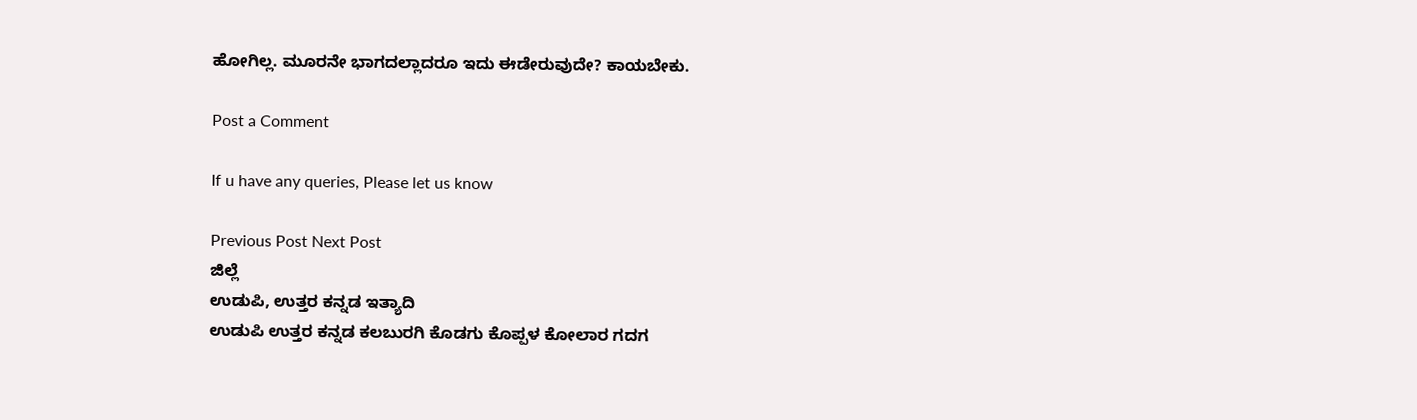ಹೋಗಿಲ್ಲ. ಮೂರನೇ ಭಾಗದಲ್ಲಾದರೂ ಇದು ಈಡೇರುವುದೇ? ಕಾಯಬೇಕು.

Post a Comment

If u have any queries, Please let us know

Previous Post Next Post
ಜಿಲ್ಲೆ
ಉಡುಪಿ, ಉತ್ತರ ಕನ್ನಡ ಇತ್ಯಾದಿ
ಉಡುಪಿ ಉತ್ತರ ಕನ್ನಡ ಕಲಬುರಗಿ ಕೊಡಗು ಕೊಪ್ಪಳ ಕೋಲಾರ ಗದಗ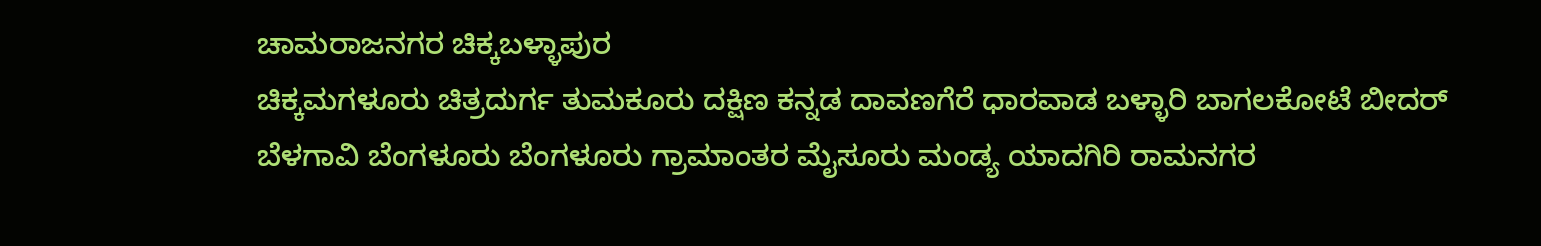ಚಾಮರಾಜನಗರ ಚಿಕ್ಕಬಳ್ಳಾಪುರ
ಚಿಕ್ಕಮಗಳೂರು ಚಿತ್ರದುರ್ಗ ತುಮಕೂರು ದಕ್ಷಿಣ ಕನ್ನಡ ದಾವಣಗೆರೆ ಧಾರವಾಡ ಬಳ್ಳಾರಿ ಬಾಗಲಕೋಟೆ ಬೀದರ್
ಬೆಳಗಾವಿ ಬೆಂಗಳೂರು ಬೆಂಗಳೂರು ಗ್ರಾಮಾಂತರ ಮೈಸೂರು ಮಂಡ್ಯ ಯಾದಗಿರಿ ರಾಮನಗರ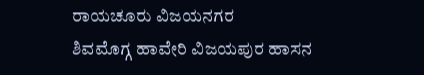ರಾಯಚೂರು ವಿಜಯನಗರ
ಶಿವಮೊಗ್ಗ ಹಾವೇರಿ ವಿಜಯಪುರ ಹಾಸನ